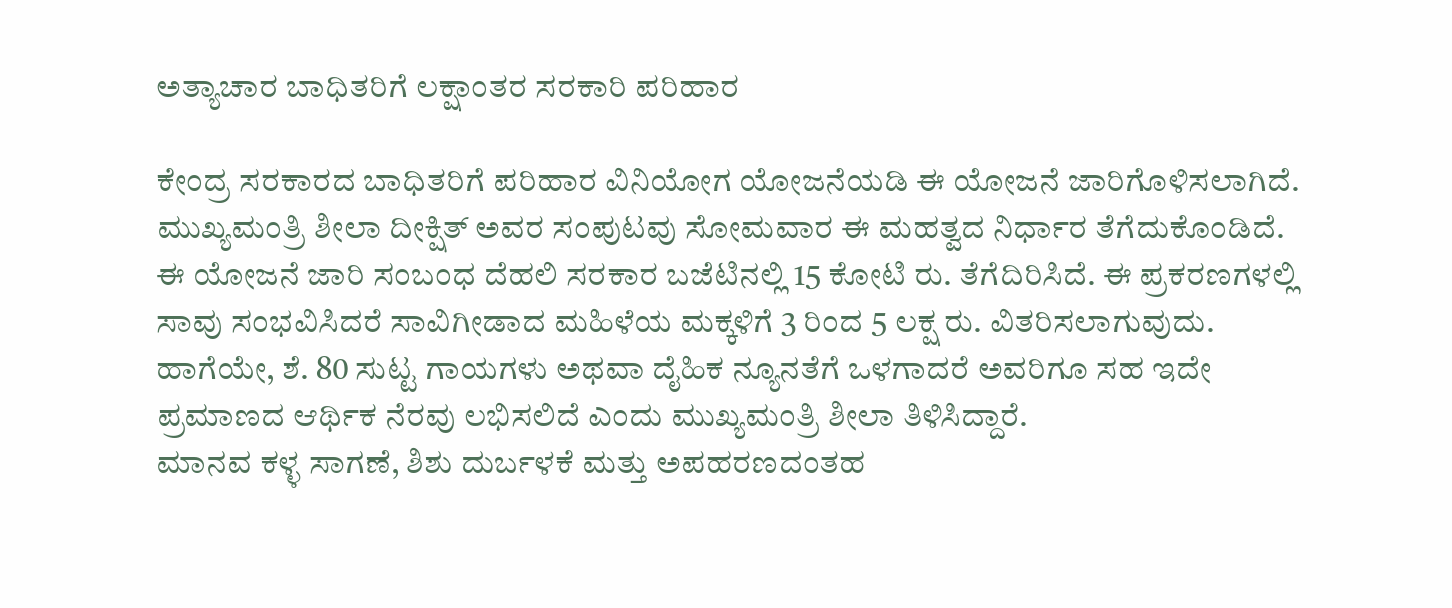ಅತ್ಯಾಚಾರ ಬಾಧಿತರಿಗೆ ಲಕ್ಷಾಂತರ ಸರಕಾರಿ ಪರಿಹಾರ

ಕೇಂದ್ರ ಸರಕಾರದ ಬಾಧಿತರಿಗೆ ಪರಿಹಾರ ವಿನಿಯೋಗ ಯೋಜನೆಯಡಿ ಈ ಯೋಜನೆ ಜಾರಿಗೊಳಿಸಲಾಗಿದೆ. ಮುಖ್ಯಮಂತ್ರಿ ಶೀಲಾ ದೀಕ್ಷಿತ್ ಅವರ ಸಂಪುಟವು ಸೋಮವಾರ ಈ ಮಹತ್ವದ ನಿರ್ಧಾರ ತೆಗೆದುಕೊಂಡಿದೆ.
ಈ ಯೋಜನೆ ಜಾರಿ ಸಂಬಂಧ ದೆಹಲಿ ಸರಕಾರ ಬಜೆಟಿನಲ್ಲಿ 15 ಕೋಟಿ ರು. ತೆಗೆದಿರಿಸಿದೆ. ಈ ಪ್ರಕರಣಗಳಲ್ಲಿ ಸಾವು ಸಂಭವಿಸಿದರೆ ಸಾವಿಗೀಡಾದ ಮಹಿಳೆಯ ಮಕ್ಕಳಿಗೆ 3 ರಿಂದ 5 ಲಕ್ಷ ರು. ವಿತರಿಸಲಾಗುವುದು. ಹಾಗೆಯೇ, ಶೆ. 80 ಸುಟ್ಟ ಗಾಯಗಳು ಅಥವಾ ದೈಹಿಕ ನ್ಯೂನತೆಗೆ ಒಳಗಾದರೆ ಅವರಿಗೂ ಸಹ ಇದೇ ಪ್ರಮಾಣದ ಆರ್ಥಿಕ ನೆರವು ಲಭಿಸಲಿದೆ ಎಂದು ಮುಖ್ಯಮಂತ್ರಿ ಶೀಲಾ ತಿಳಿಸಿದ್ದಾರೆ.
ಮಾನವ ಕಳ್ಳ ಸಾಗಣೆ, ಶಿಶು ದುರ್ಬಳಕೆ ಮತ್ತು ಅಪಹರಣದಂತಹ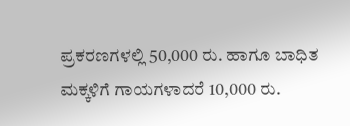ಪ್ರಕರಣಗಳಲ್ಲಿ 50,000 ರು. ಹಾಗೂ ಬಾಧಿತ ಮಕ್ಕಳಿಗೆ ಗಾಯಗಳಾದರೆ 10,000 ರು.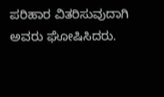ಪರಿಹಾರ ವಿತರಿಸುವುದಾಗಿ ಅವರು ಘೋಷಿಸಿದರು.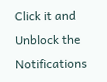Click it and Unblock the Notifications